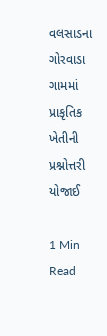વલસાડના ગોરવાડા ગામમાં પ્રાકૃતિક ખેતીની પ્રશ્નોત્તરી યોજાઈ

1 Min Read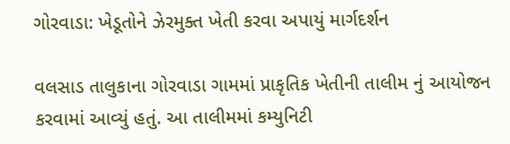ગોરવાડા: ખેડૂતોને ઝેરમુક્ત ખેતી કરવા અપાયું માર્ગદર્શન

વલસાડ તાલુકાના ગોરવાડા ગામમાં પ્રાકૃતિક ખેતીની તાલીમ નું આયોજન કરવામાં આવ્યું હતું. આ તાલીમમાં કમ્યુનિટી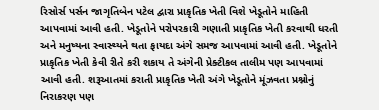રિસોર્સ પર્સન જાગૃતિબેન પટેલ દ્વારા પ્રાકૃતિક ખેતી વિશે ખેડૂતોને માહિતી આપવામાં આવી હતી. ખેડૂતોને પરોપરકારી ગણાતી પ્રાકૃતિક ખેતી કરવાથી ધરતી અને મનુષ્યના સ્વાસ્થ્યને થતા ફાયદા અંગે સમજ આપવામાં આવી હતી. ખેડૂતોને પ્રાકૃતિક ખેતી કેવી રીતે કરી શકાય તે અંગેની પ્રેક્ટીકલ તાલીમ પણ આપવામાં આવી હતી. શરૂઆતમાં કરાતી પ્રાકૃતિક ખેતી અંગે ખેડૂતોને મૂંઝવતા પ્રશ્નોનું નિરાકરણ પણ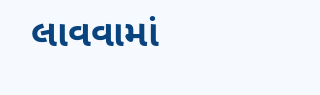લાવવામાં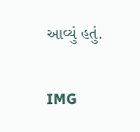આવ્યું હતું.

IMG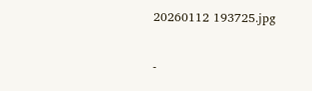20260112 193725.jpg

-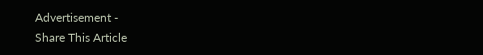Advertisement -
Share This Article